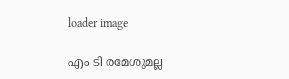loader image

എം ടി രമേശുമല്ല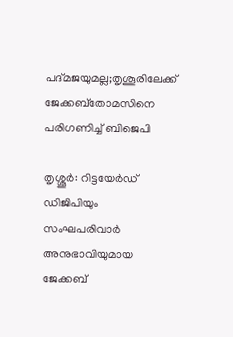പദ്മജയുമല്ല;തൃശൂരിലേക്ക് ജേക്കബ്തോമസിനെ പരിഗണിച്ച് ബിജെപി

തൃശ്ശൂര്‍: റിട്ടയേര്‍ഡ് ഡിജിപിയും സംഘപരിവാര്‍ അനുഭാവിയുമായ ജേക്കബ്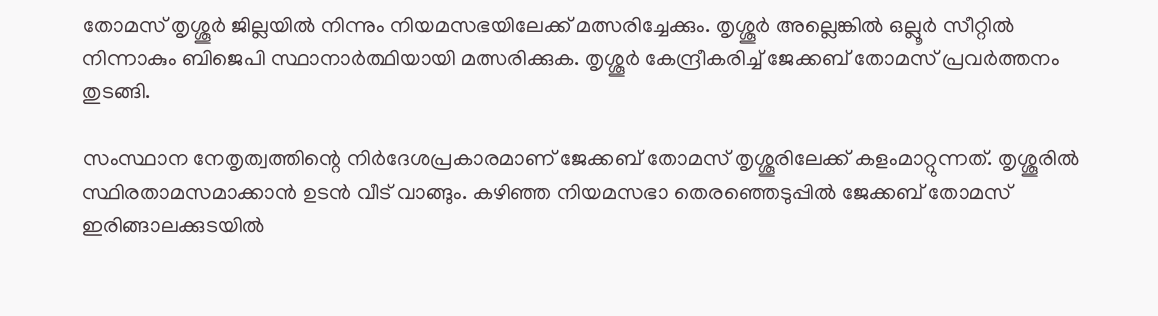തോമസ് തൃശ്ശൂര്‍ ജില്ലയില്‍ നിന്നും നിയമസഭയിലേക്ക് മത്സരിച്ചേക്കും. തൃശ്ശൂര്‍ അല്ലെങ്കില്‍ ഒല്ലൂര്‍ സീറ്റില്‍ നിന്നാകും ബിജെപി സ്ഥാനാര്‍ത്ഥിയായി മത്സരിക്കുക. തൃശ്ശൂര്‍ കേന്ദ്രീകരിച്ച് ജേക്കബ് തോമസ് പ്രവര്‍ത്തനം തുടങ്ങി.

സംസ്ഥാന നേതൃത്വത്തിന്റെ നിര്‍ദേശപ്രകാരമാണ് ജേക്കബ് തോമസ് തൃശ്ശൂരിലേക്ക് കളംമാറ്റുന്നത്. തൃശ്ശൂരില്‍ സ്ഥിരതാമസമാക്കാന്‍ ഉടന്‍ വീട് വാങ്ങും. കഴിഞ്ഞ നിയമസഭാ തെരഞ്ഞെടുപ്പില്‍ ജേക്കബ് തോമസ് ഇരിങ്ങാലക്കുടയില്‍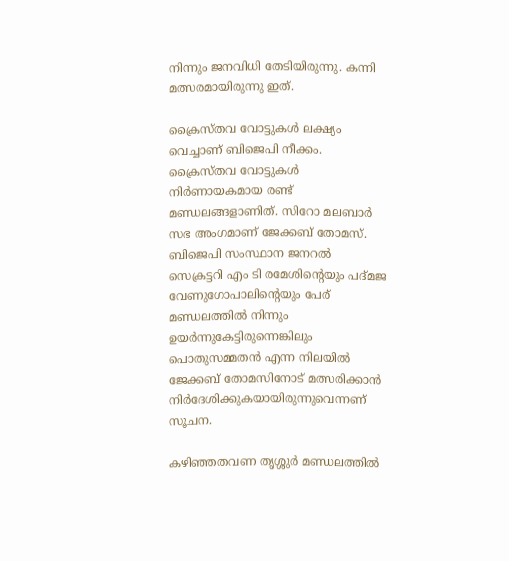നിന്നും ജനവിധി തേടിയിരുന്നു. കന്നി മത്സരമായിരുന്നു ഇത്.

ക്രൈസ്തവ വോട്ടുകള്‍ ലക്ഷ്യം വെച്ചാണ് ബിജെപി നീക്കം. ക്രൈസ്തവ വോട്ടുകള്‍ നിര്‍ണായകമായ രണ്ട് മണ്ഡലങ്ങളാണിത്. സിറോ മലബാര്‍ സഭ അംഗമാണ് ജേക്കബ് തോമസ്. ബിജെപി സംസ്ഥാന ജനറല്‍ സെക്രട്ടറി എം ടി രമേശിന്റെയും പദ്മജ വേണുഗോപാലിന്‍റെയും പേര് മണ്ഡലത്തില്‍ നിന്നും ഉയര്‍ന്നുകേട്ടിരുന്നെങ്കിലും പൊതുസമ്മതന്‍ എന്ന നിലയില്‍ ജേക്കബ് തോമസിനോട് മത്സരിക്കാന്‍ നിര്‍ദേശിക്കുകയായിരുന്നുവെന്നണ് സൂചന.

കഴിഞ്ഞതവണ തൃശ്ശുര്‍ മണ്ഡലത്തില്‍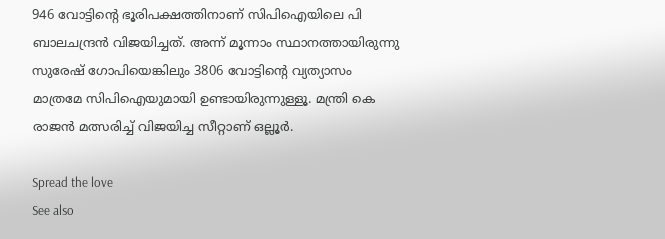946 വോട്ടിന്റെ ഭൂരിപക്ഷത്തിനാണ് സിപിഐയിലെ പി ബാലചന്ദ്രന്‍ വിജയിച്ചത്. അന്ന് മൂന്നാം സ്ഥാനത്തായിരുന്നു സുരേഷ് ഗോപിയെങ്കിലും 3806 വോട്ടിന്‍റെ വ്യത്യാസം മാത്രമേ സിപിഐയുമായി ഉണ്ടായിരുന്നുള്ളൂ. മന്ത്രി കെ രാജന്‍ മത്സരിച്ച് വിജയിച്ച സീറ്റാണ് ഒല്ലൂര്‍.

Spread the love
See also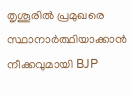തൃശൂരിൽ പ്രമുഖരെ സ്ഥാനാർത്ഥിയാക്കാൻ നീക്കവുമായി BJP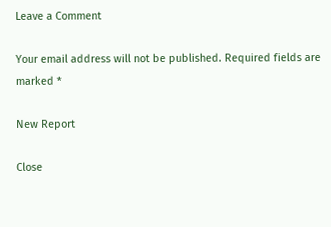Leave a Comment

Your email address will not be published. Required fields are marked *

New Report

Close